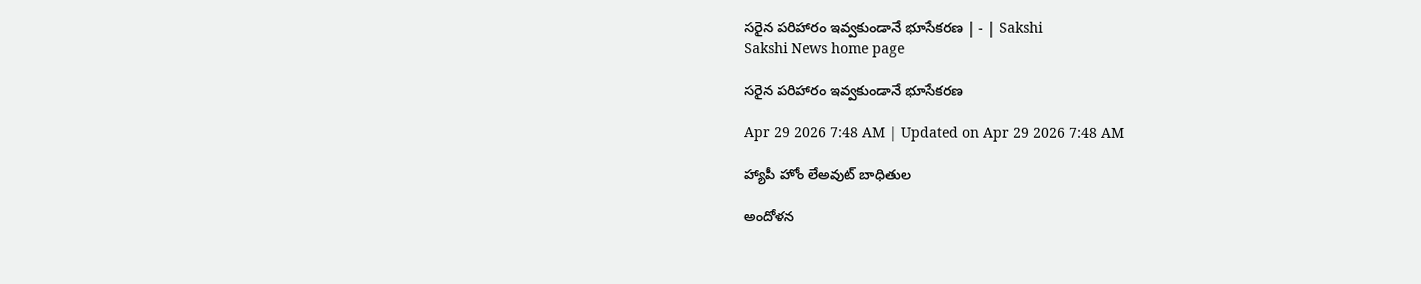సరైన పరిహారం ఇవ్వకుండానే భూసేకరణ | - | Sakshi
Sakshi News home page

సరైన పరిహారం ఇవ్వకుండానే భూసేకరణ

Apr 29 2026 7:48 AM | Updated on Apr 29 2026 7:48 AM

హ్యాపీ హోం లేఅవుట్‌ బాధితుల

అందోళన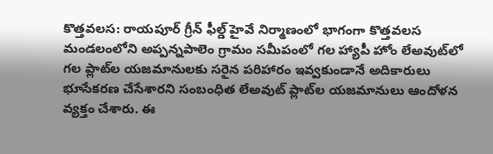కొత్తవలస: రాయపూర్‌ గ్రీన్‌ ఫీల్డ్‌ హైవే నిర్మాణంలో భాగంగా కొత్తవలస మండలంలోని అప్పన్నపాలెం గ్రామం సమీపంలో గల హ్యాపీ హోం లేఅవుట్‌లో గల ప్లాట్‌ల యజమానులకు సరైన పరిహారం ఇవ్వకుండానే అదికారులు భూసేకరణ చేసేశారని సంబంధిత లేఅవుట్‌ ప్లాట్‌ల యజమానులు ఆందోళన వ్యక్తం చేశారు. ఈ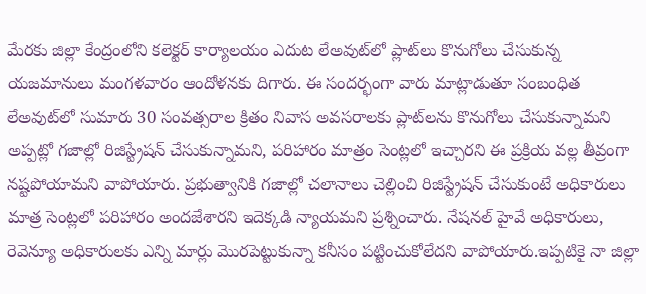మేరకు జిల్లా కేంద్రంలోని కలెక్టర్‌ కార్యాలయం ఎదుట లేఅవుట్‌లో ప్లాట్‌లు కొనుగోలు చేసుకున్న యజమానులు మంగళవారం ఆందోళనకు దిగారు. ఈ సందర్భంగా వారు మాట్లాడుతూ సంబంధిత లేఅవుట్‌లో సుమారు 30 సంవత్సరాల క్రితం నివాస అవసరాలకు ప్లాట్‌లను కొనుగోలు చేసుకున్నామని అప్పట్లో గజాల్లో రిజిస్ట్రేషన్‌ చేసుకున్నామని, పరిహారం మాత్రం సెంట్లలో ఇచ్చారని ఈ ప్రక్రియ వల్ల తీవ్రంగా నష్టపోయామని వాపోయారు. ప్రభుత్వానికి గజాల్లో చలానాలు చెల్లించి రిజిస్ట్రేషన్‌ చేసుకుంటే అధికారులు మాత్ర సెంట్లలో పరిహారం అందజేశారని ఇదెక్కడి న్యాయమని ప్రశ్నించారు. నేషనల్‌ హైవే అధికారులు, రెవెన్యూ అధికారులకు ఎన్ని మార్లు మొరపెట్టుకున్నా కనీసం పట్టించుకోలేదని వాపోయారు.ఇప్పటికై నా జిల్లా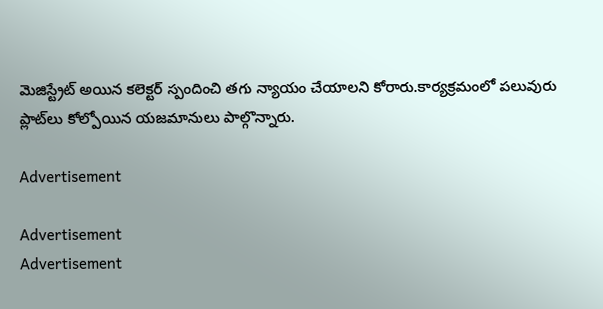మెజిస్ట్రేట్‌ అయిన కలెక్టర్‌ స్పందించి తగు న్యాయం చేయాలని కోరారు.కార్యక్రమంలో పలువురు ప్లాట్‌లు కోల్పోయిన యజమానులు పాల్గొన్నారు.

Advertisement

Advertisement
Advertisement